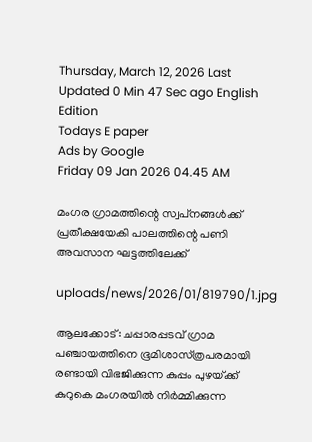Thursday, March 12, 2026 Last Updated 0 Min 47 Sec ago English Edition
Todays E paper
Ads by Google
Friday 09 Jan 2026 04.45 AM

മംഗര ഗ്രാമത്തിന്റെ സ്വപ്‌നങ്ങള്‍ക്ക്‌ പ്രതീക്ഷയേകി പാലത്തിന്റെ പണി അവസാന ഘട്ടത്തിലേക്ക്‌

uploads/news/2026/01/819790/1.jpg

ആലക്കോട്‌: ചപ്പാരപ്പടവ്‌ ഗ്രാമ പഞ്ചായത്തിനെ ഭൂമിശാസ്‌ത്രപരമായി രണ്ടായി വിഭജിക്കുന്ന കുപ്പം പുഴയ്‌ക്ക് കുറുകെ മംഗരയില്‍ നിര്‍മ്മിക്കുന്ന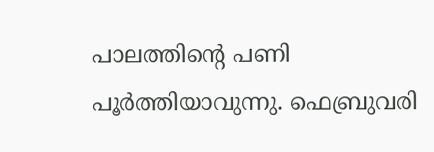പാലത്തിന്റെ പണി പൂര്‍ത്തിയാവുന്നു. ഫെബ്രുവരി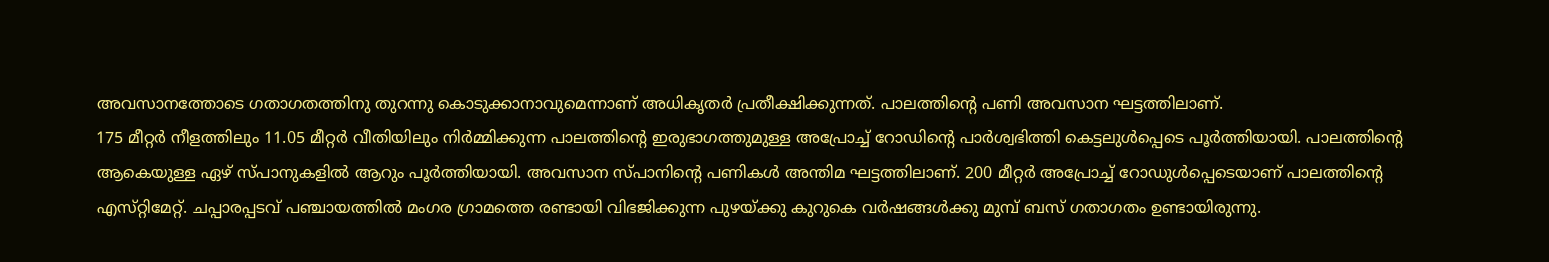അവസാനത്തോടെ ഗതാഗതത്തിനു തുറന്നു കൊടുക്കാനാവുമെന്നാണ്‌ അധികൃതര്‍ പ്രതീക്ഷിക്കുന്നത്‌. പാലത്തിന്റെ പണി അവസാന ഘട്ടത്തിലാണ്‌.
175 മീറ്റര്‍ നീളത്തിലും 11.05 മീറ്റര്‍ വീതിയിലും നിര്‍മ്മിക്കുന്ന പാലത്തിന്റെ ഇരുഭാഗത്തുമുള്ള അപ്രോച്ച്‌ റോഡിന്റെ പാര്‍ശ്വഭിത്തി കെട്ടലുള്‍പ്പെടെ പൂര്‍ത്തിയായി. പാലത്തിന്റെ ആകെയുള്ള ഏഴ്‌ സ്‌പാനുകളില്‍ ആറും പൂര്‍ത്തിയായി. അവസാന സ്‌പാനിന്റെ പണികള്‍ അന്തിമ ഘട്ടത്തിലാണ്‌. 200 മീറ്റര്‍ അപ്രോച്ച്‌ റോഡുള്‍പ്പെടെയാണ്‌ പാലത്തിന്റെ എസ്‌റ്റിമേറ്റ്‌. ചപ്പാരപ്പടവ്‌ പഞ്ചായത്തില്‍ മംഗര ഗ്രാമത്തെ രണ്ടായി വിഭജിക്കുന്ന പുഴയ്‌ക്കു കുറുകെ വര്‍ഷങ്ങള്‍ക്കു മുമ്പ്‌ ബസ്‌ ഗതാഗതം ഉണ്ടായിരുന്നു.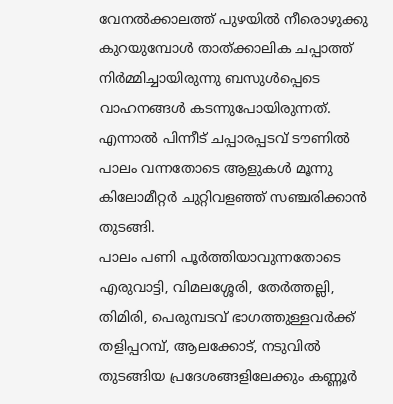വേനല്‍ക്കാലത്ത്‌ പുഴയില്‍ നീരൊഴുക്കു കുറയുമ്പോള്‍ താത്‌ക്കാലിക ചപ്പാത്ത്‌ നിര്‍മ്മിച്ചായിരുന്നു ബസുള്‍പ്പെടെ വാഹനങ്ങള്‍ കടന്നുപോയിരുന്നത്‌. എന്നാല്‍ പിന്നീട്‌ ചപ്പാരപ്പടവ്‌ ടൗണില്‍ പാലം വന്നതോടെ ആളുകള്‍ മൂന്നു കിലോമീറ്റര്‍ ചുറ്റിവളഞ്ഞ്‌ സഞ്ചരിക്കാന്‍ തുടങ്ങി.
പാലം പണി പൂര്‍ത്തിയാവുന്നതോടെ എരുവാട്ടി, വിമലശ്ശേരി, തേര്‍ത്തല്ലി, തിമിരി, പെരുമ്പടവ്‌ ഭാഗത്തുള്ളവര്‍ക്ക്‌ തളിപ്പറമ്പ്‌, ആലക്കോട്‌, നടുവില്‍ തുടങ്ങിയ പ്രദേശങ്ങളിലേക്കും കണ്ണൂര്‍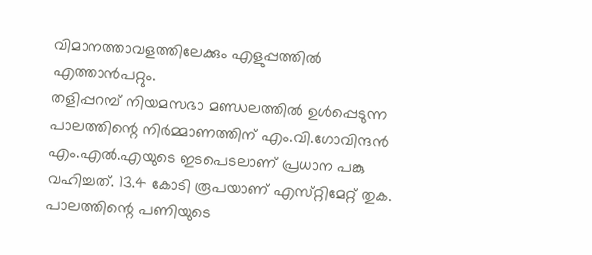വിമാനത്താവളത്തിലേക്കും എളുപ്പത്തില്‍ എത്താന്‍പറ്റും.
തളിപ്പറമ്പ്‌ നിയമസഭാ മണ്ഡലത്തില്‍ ഉള്‍പ്പെടുന്ന പാലത്തിന്റെ നിര്‍മ്മാണത്തിന്‌ എം.വി.ഗോവിന്ദന്‍ എം.എല്‍.എയുടെ ഇടപെടലാണ്‌ പ്രധാന പങ്കു വഹിച്ചത്‌. 13.4 കോടി രൂപയാണ്‌ എസ്‌റ്റിമേറ്റ്‌ തുക. പാലത്തിന്റെ പണിയുടെ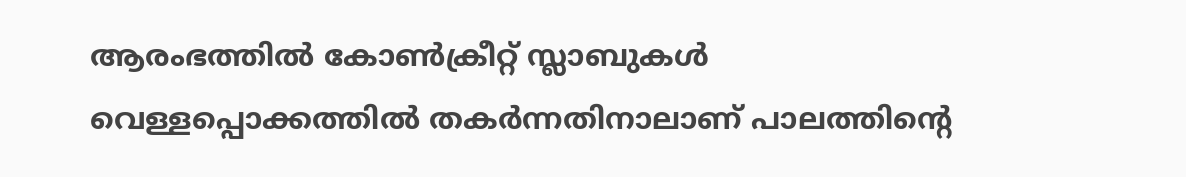ആരംഭത്തില്‍ കോണ്‍ക്രീറ്റ്‌ സ്ലാബുകള്‍ വെള്ളപ്പൊക്കത്തില്‍ തകര്‍ന്നതിനാലാണ്‌ പാലത്തിന്റെ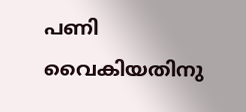പണി വൈകിയതിനു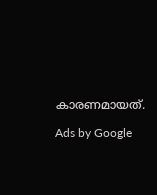കാരണമായത്‌.

Ads by Google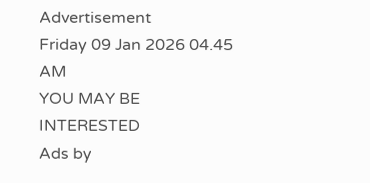Advertisement
Friday 09 Jan 2026 04.45 AM
YOU MAY BE INTERESTED
Ads by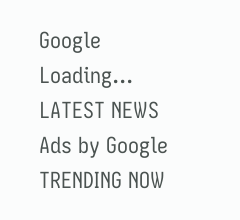Google
Loading...
LATEST NEWS
Ads by Google
TRENDING NOW